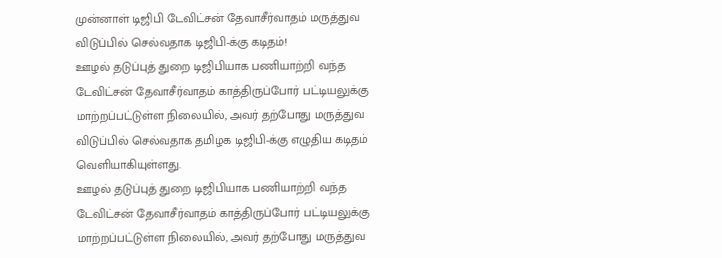முன்னாள் டிஜிபி டேவிட்சன் தேவாசீர்வாதம் மருத்துவ விடுப்பில் செல்வதாக டிஜிபி-க்கு கடிதம்!
ஊழல் தடுப்புத் துறை டிஜிபியாக பணியாற்றி வந்த டேவிட்சன் தேவாசீர்வாதம் காத்திருப்போர் பட்டியலுக்கு மாற்றப்பட்டுள்ள நிலையில், அவர் தற்போது மருத்துவ விடுப்பில் செல்வதாக தமிழக டிஜிபி-க்கு எழுதிய கடிதம் வெளியாகியுள்ளது.
ஊழல் தடுப்புத் துறை டிஜிபியாக பணியாற்றி வந்த டேவிட்சன் தேவாசீர்வாதம் காத்திருப்போர் பட்டியலுக்கு மாற்றப்பட்டுள்ள நிலையில், அவர் தற்போது மருத்துவ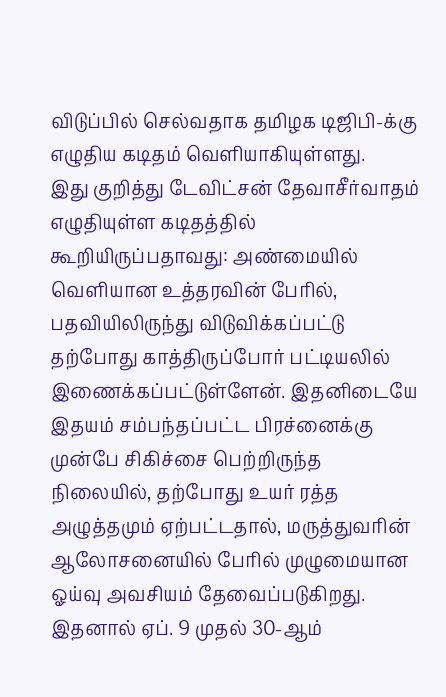விடுப்பில் செல்வதாக தமிழக டிஜிபி-க்கு எழுதிய கடிதம் வெளியாகியுள்ளது.
இது குறித்து டேவிட்சன் தேவாசீர்வாதம் எழுதியுள்ள கடிதத்தில் கூறியிருப்பதாவது: அண்மையில் வெளியான உத்தரவின் பேரில், பதவியிலிருந்து விடுவிக்கப்பட்டு தற்போது காத்திருப்போர் பட்டியலில் இணைக்கப்பட்டுள்ளேன். இதனிடையே இதயம் சம்பந்தப்பட்ட பிரச்னைக்கு முன்பே சிகிச்சை பெற்றிருந்த நிலையில், தற்போது உயர் ரத்த அழுத்தமும் ஏற்பட்டதால், மருத்துவரின் ஆலோசனையில் பேரில் முழுமையான ஓய்வு அவசியம் தேவைப்படுகிறது.
இதனால் ஏப். 9 முதல் 30-ஆம்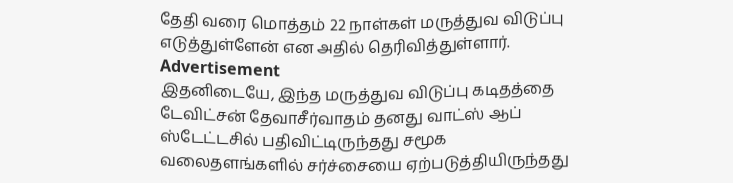தேதி வரை மொத்தம் 22 நாள்கள் மருத்துவ விடுப்பு எடுத்துள்ளேன் என அதில் தெரிவித்துள்ளார்.
Advertisement
இதனிடையே, இந்த மருத்துவ விடுப்பு கடிதத்தை டேவிட்சன் தேவாசீர்வாதம் தனது வாட்ஸ் ஆப் ஸ்டேட்டசில் பதிவிட்டிருந்தது சமூக வலைதளங்களில் சர்ச்சையை ஏற்படுத்தியிருந்தது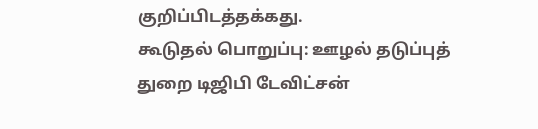குறிப்பிடத்தக்கது.
கூடுதல் பொறுப்பு: ஊழல் தடுப்புத் துறை டிஜிபி டேவிட்சன்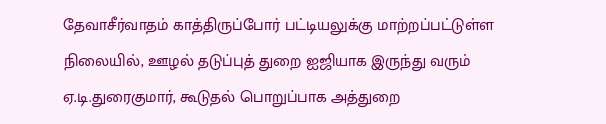தேவாசீர்வாதம் காத்திருப்போர் பட்டியலுக்கு மாற்றப்பட்டுள்ள நிலையில், ஊழல் தடுப்புத் துறை ஐஜியாக இருந்து வரும் ஏ.டி.துரைகுமார், கூடுதல் பொறுப்பாக அத்துறை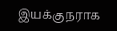இயக்குநராக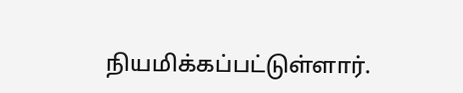நியமிக்கப்பட்டுள்ளார்.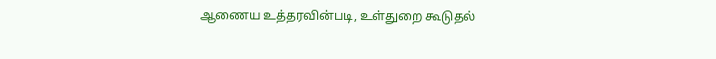ஆணைய உத்தரவின்படி, உள்துறை கூடுதல்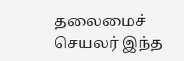தலைமைச் செயலர் இந்த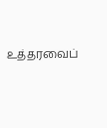உத்தரவைப்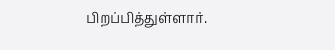பிறப்பித்துள்ளார்.